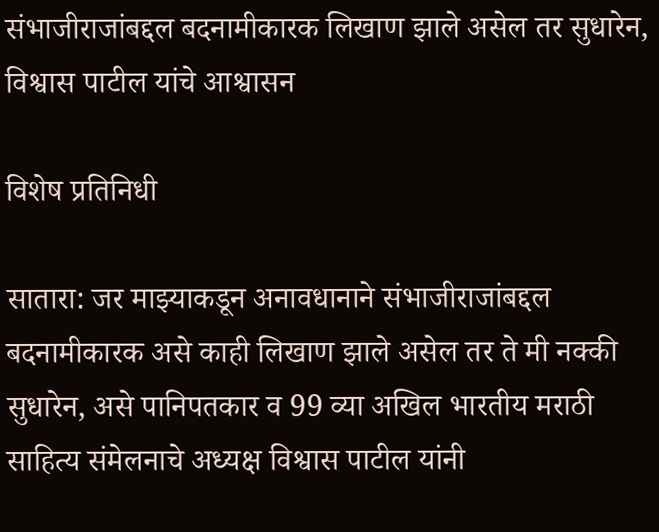संभाजीराजांबद्दल बदनामीकारक लिखाण झाले असेल तर सुधारेन, विश्वास पाटील यांचे आश्वासन

विशेष प्रतिनिधी

सातारा: जर माझ्याकडून अनावधानाने संभाजीराजांबद्दल बदनामीकारक असे काही लिखाण झाले असेल तर ते मी नक्की सुधारेन, असे पानिपतकार व 99 व्या अखिल भारतीय मराठी साहित्य संमेलनाचे अध्यक्ष विश्वास पाटील यांनी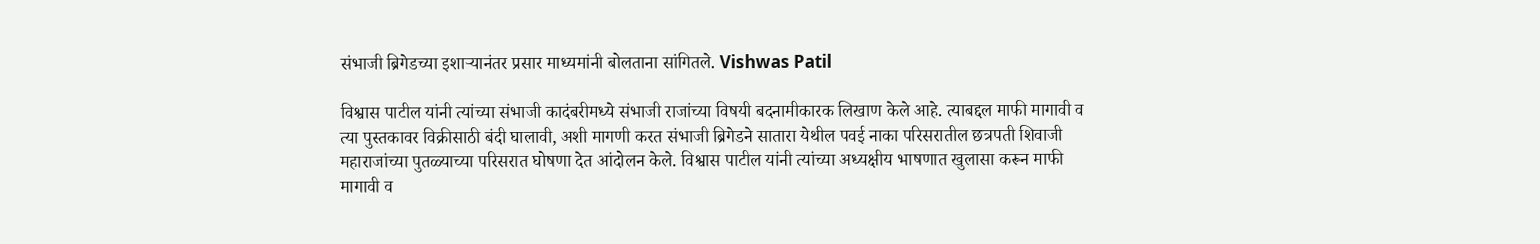संभाजी ब्रिगेडच्या इशाऱ्यानंतर प्रसार माध्यमांनी बोलताना सांगितले. Vishwas Patil

विश्वास पाटील यांनी त्यांच्या संभाजी कादंबरीमध्ये संभाजी राजांच्या विषयी बदनामीकारक लिखाण केले आहे. त्याबद्दल माफी मागावी व त्या पुस्तकावर विक्रीसाठी बंदी घालावी, अशी मागणी करत संभाजी ब्रिगेडने सातारा येथील पवई नाका परिसरातील छत्रपती शिवाजी महाराजांच्या पुतळ्याच्या परिसरात घोषणा देत आंदोलन केले. विश्वास पाटील यांनी त्यांच्या अध्यक्षीय भाषणात खुलासा करून माफी मागावी व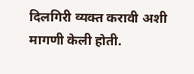दिलगिरी व्यक्त करावी अशी मागणी केली होती.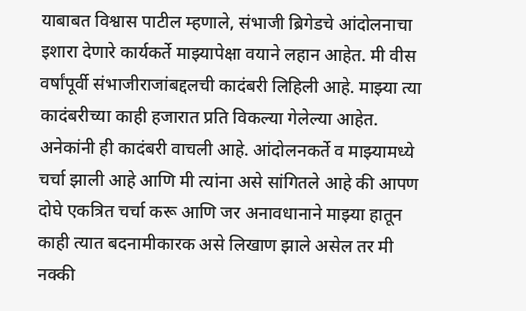याबाबत विश्वास पाटील म्हणाले, संभाजी ब्रिगेडचे आंदोलनाचा इशारा देणारे कार्यकर्ते माझ्यापेक्षा वयाने लहान आहेत. मी वीस वर्षांपूर्वी संभाजीराजांबद्दलची कादंबरी लिहिली आहे. माझ्या त्या कादंबरीच्या काही हजारात प्रति विकल्या गेलेल्या आहेत. अनेकांनी ही कादंबरी वाचली आहे. आंदोलनकर्ते व माझ्यामध्ये चर्चा झाली आहे आणि मी त्यांना असे सांगितले आहे की आपण दोघे एकत्रित चर्चा करू आणि जर अनावधानाने माझ्या हातून काही त्यात बदनामीकारक असे लिखाण झाले असेल तर मी नक्की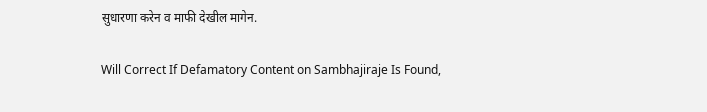सुधारणा करेन व माफी देखील मागेन.

Will Correct If Defamatory Content on Sambhajiraje Is Found,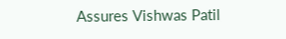Assures Vishwas Patil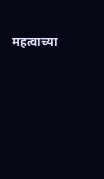महत्वाच्या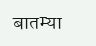बातम्या